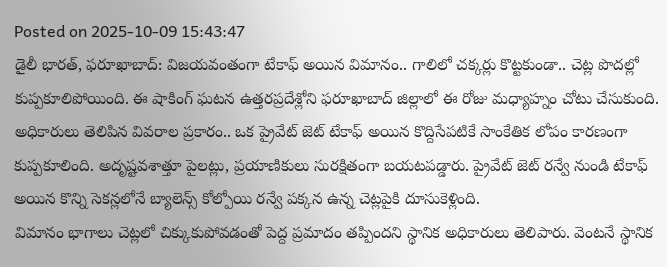Posted on 2025-10-09 15:43:47
డైలీ భారత్, ఫరూఖాబాద్: విజయవంతంగా టేకాఫ్ అయిన విమానం.. గాలిలో చక్కర్లు కొట్టకుండా.. చెట్ల పొదల్లో కుప్పకూలిపోయింది. ఈ షాకింగ్ ఘటన ఉత్తరప్రదేశ్లోని ఫరూఖాబాద్ జిల్లాలో ఈ రోజు మధ్యాహ్నం చోటు చేసుకుంది. అధికారులు తెలిపిన వివరాల ప్రకారం.. ఒక ప్రైవేట్ జెట్ టేకాఫ్ అయిన కొద్దిసేపటికే సాంకేతిక లోపం కారణంగా కుప్పకూలింది. అదృష్టవశాత్తూ పైలట్లు, ప్రయాణికులు సురక్షితంగా బయటపడ్డారు. ప్రైవేట్ జెట్ రన్వే నుండి టేకాఫ్ అయిన కొన్ని సెకన్లలోనే బ్యాలెన్స్ కోల్పోయి రన్వే పక్కన ఉన్న చెట్లపైకి దూసుకెళ్లింది.
విమానం భాగాలు చెట్లలో చిక్కుకుపోవడంతో పెద్ద ప్రమాదం తప్పిందని స్థానిక అధికారులు తెలిపారు. వెంటనే స్థానిక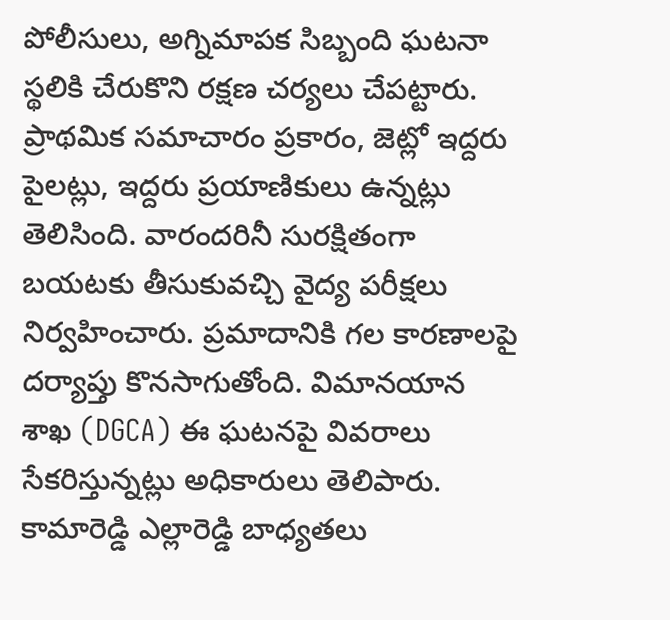పోలీసులు, అగ్నిమాపక సిబ్బంది ఘటనా స్థలికి చేరుకొని రక్షణ చర్యలు చేపట్టారు. ప్రాథమిక సమాచారం ప్రకారం, జెట్లో ఇద్దరు పైలట్లు, ఇద్దరు ప్రయాణికులు ఉన్నట్లు తెలిసింది. వారందరినీ సురక్షితంగా బయటకు తీసుకువచ్చి వైద్య పరీక్షలు నిర్వహించారు. ప్రమాదానికి గల కారణాలపై దర్యాప్తు కొనసాగుతోంది. విమానయాన శాఖ (DGCA) ఈ ఘటనపై వివరాలు సేకరిస్తున్నట్లు అధికారులు తెలిపారు.
కామారెడ్డి ఎల్లారెడ్డి బాధ్యతలు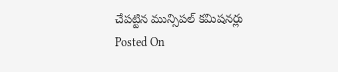చేపట్టిన మున్సిపల్ కమిషనర్లు
Posted On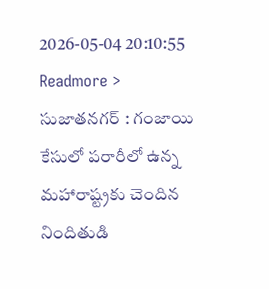2026-05-04 20:10:55
Readmore >
సుజాతనగర్ : గంజాయి కేసులో పరారీలో ఉన్న మహారాష్ట్రకు చెందిన నిందితుడి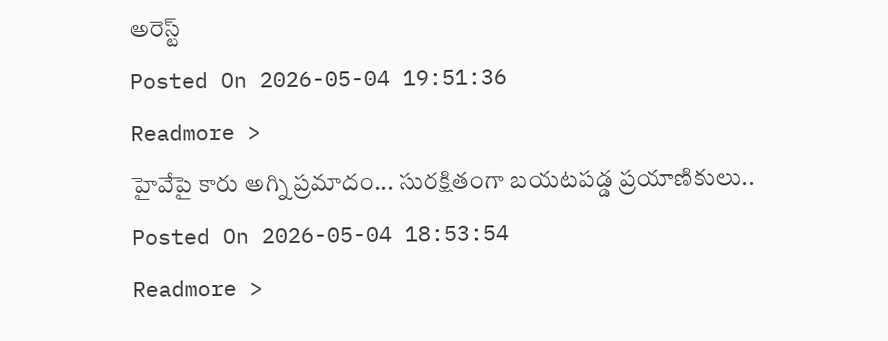అరెస్ట్
Posted On 2026-05-04 19:51:36
Readmore >
హైవేపై కారు అగ్ని ప్రమాదం... సురక్షితంగా బయటపడ్డ ప్రయాణికులు..
Posted On 2026-05-04 18:53:54
Readmore >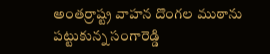అంతర్రాష్ట్ర వాహన దొంగల ముఠాను పట్టుకున్న సంగారెడ్డి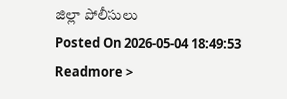జిల్లా పోలీసులు
Posted On 2026-05-04 18:49:53
Readmore >